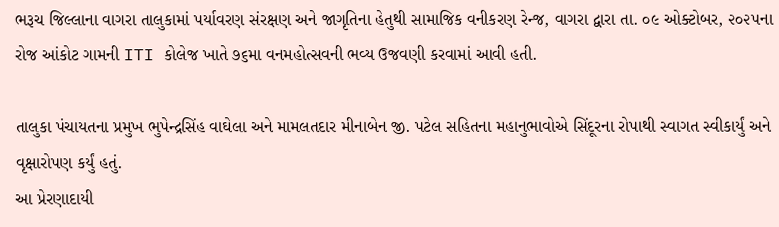ભરૂચ જિલ્લાના વાગરા તાલુકામાં પર્યાવરણ સંરક્ષણ અને જાગૃતિના હેતુથી સામાજિક વનીકરણ રેન્જ, વાગરા દ્વારા તા. ૦૯ ઓક્ટોબર, ૨૦૨૫ના રોજ આંકોટ ગામની ITI કોલેજ ખાતે ૭૬મા વનમહોત્સવની ભવ્ય ઉજવણી કરવામાં આવી હતી.

તાલુકા પંચાયતના પ્રમુખ ભુપેન્દ્રસિંહ વાઘેલા અને મામલતદાર મીનાબેન જી. પટેલ સહિતના મહાનુભાવોએ સિંદૂરના રોપાથી સ્વાગત સ્વીકાર્યું અને વૃક્ષારોપણ કર્યું હતું.
આ પ્રેરણાદાયી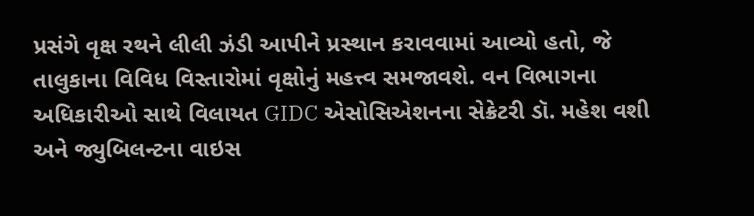પ્રસંગે વૃક્ષ રથને લીલી ઝંડી આપીને પ્રસ્થાન કરાવવામાં આવ્યો હતો, જે તાલુકાના વિવિધ વિસ્તારોમાં વૃક્ષોનું મહત્ત્વ સમજાવશે. વન વિભાગના અધિકારીઓ સાથે વિલાયત GIDC એસોસિએશનના સેક્રેટરી ડૉ. મહેશ વશી અને જ્યુબિલન્ટના વાઇસ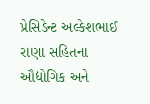પ્રેસિડેન્ટ અલ્કેશભાઈ રાણા સહિતના ઔદ્યોગિક અને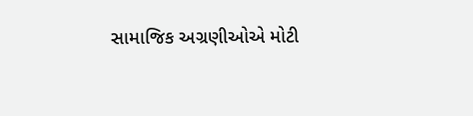સામાજિક અગ્રણીઓએ મોટી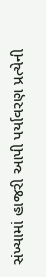સંખ્યામાં હાજરી આપી પર્યાવરણ પ્રત્યેની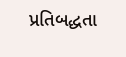પ્રતિબદ્ધતા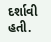દર્શાવી હતી.